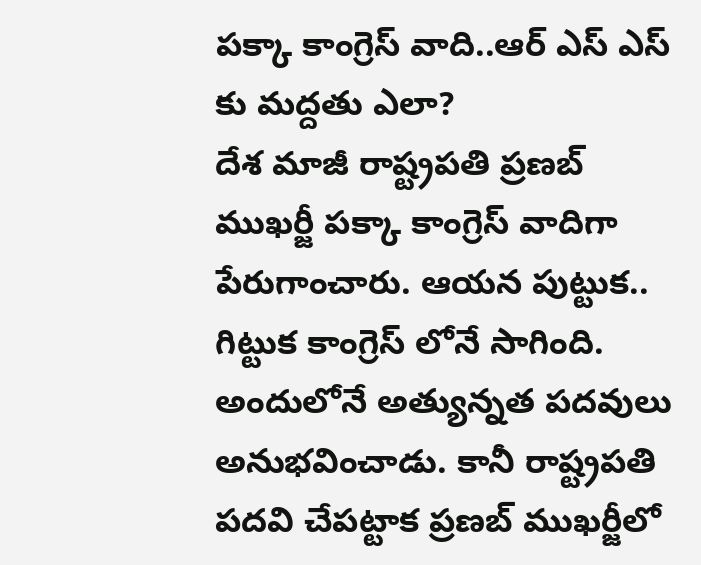పక్కా కాంగ్రెస్ వాది..ఆర్ ఎస్ ఎస్ కు మద్దతు ఎలా?
దేశ మాజీ రాష్ట్రపతి ప్రణబ్ ముఖర్జీ పక్కా కాంగ్రెస్ వాదిగా పేరుగాంచారు. ఆయన పుట్టుక.. గిట్టుక కాంగ్రెస్ లోనే సాగింది. అందులోనే అత్యున్నత పదవులు అనుభవించాడు. కానీ రాష్ట్రపతి పదవి చేపట్టాక ప్రణబ్ ముఖర్జీలో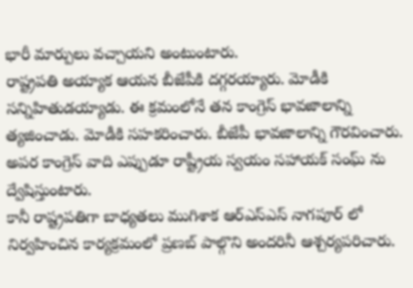భారీ మార్పులు వచ్చాయని అంటుంటారు.
రాష్ట్రపతి అయ్యాక ఆయన బీజేపీకి దగ్గరయ్యారు. మోడీకి సన్నిహితుడయ్యాడు. ఈ క్రమంలోనే తన కాంగ్రెస్ భావజాలాన్ని త్యజించాడు. మోడీకి సహకరించారు. బీజేపీ భావజాలాన్ని గౌరవించారు. అపర కాంగ్రెస్ వాది ఎప్పుడూ రాష్ట్రీయ స్వయం సహాయక్ సంఘ్ ను ద్వేషిస్తుంటారు.
కానీ రాష్ట్రపతిగా బాధ్యతలు ముగిశాక ఆర్ఎస్ఎస్ నాగపూర్ లో నిర్వహించిన కార్యక్రమంలో ప్రణబ్ పాల్గొని అందరినీ ఆశ్చర్యపరిచారు.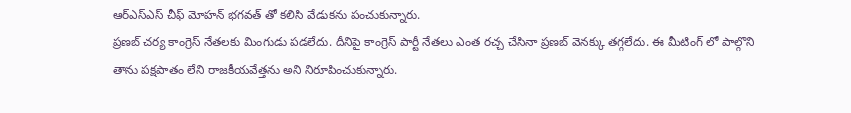ఆర్ఎస్ఎస్ చీఫ్ మోహన్ భగవత్ తో కలిసి వేడుకను పంచుకున్నారు.
ప్రణబ్ చర్య కాంగ్రెస్ నేతలకు మింగుడు పడలేదు. దీనిపై కాంగ్రెస్ పార్టీ నేతలు ఎంత రచ్చ చేసినా ప్రణబ్ వెనక్కు తగ్గలేదు. ఈ మీటింగ్ లో పాల్గొని తాను పక్షపాతం లేని రాజకీయవేత్తను అని నిరూపించుకున్నారు.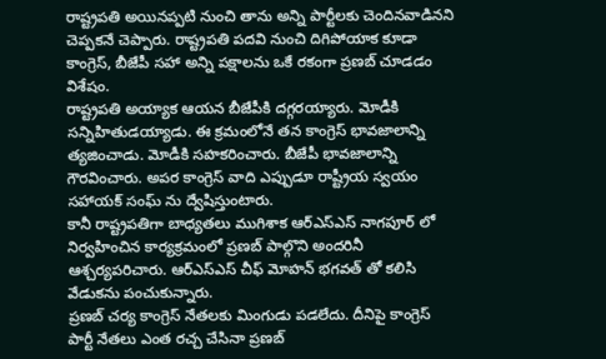రాష్ట్రపతి అయినప్పటి నుంచి తాను అన్ని పార్టీలకు చెందినవాడినని చెప్పకనే చెప్పారు. రాష్ట్రపతి పదవి నుంచి దిగిపోయాక కూడా కాంగ్రెస్, బీజేపీ సహా అన్ని పక్షాలను ఒకే రకంగా ప్రణబ్ చూడడం విశేషం.
రాష్ట్రపతి అయ్యాక ఆయన బీజేపీకి దగ్గరయ్యారు. మోడీకి సన్నిహితుడయ్యాడు. ఈ క్రమంలోనే తన కాంగ్రెస్ భావజాలాన్ని త్యజించాడు. మోడీకి సహకరించారు. బీజేపీ భావజాలాన్ని గౌరవించారు. అపర కాంగ్రెస్ వాది ఎప్పుడూ రాష్ట్రీయ స్వయం సహాయక్ సంఘ్ ను ద్వేషిస్తుంటారు.
కానీ రాష్ట్రపతిగా బాధ్యతలు ముగిశాక ఆర్ఎస్ఎస్ నాగపూర్ లో నిర్వహించిన కార్యక్రమంలో ప్రణబ్ పాల్గొని అందరినీ ఆశ్చర్యపరిచారు. ఆర్ఎస్ఎస్ చీఫ్ మోహన్ భగవత్ తో కలిసి వేడుకను పంచుకున్నారు.
ప్రణబ్ చర్య కాంగ్రెస్ నేతలకు మింగుడు పడలేదు. దీనిపై కాంగ్రెస్ పార్టీ నేతలు ఎంత రచ్చ చేసినా ప్రణబ్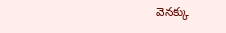వెనక్కు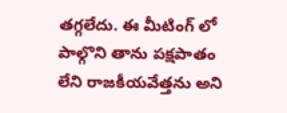తగ్గలేదు. ఈ మీటింగ్ లో పాల్గొని తాను పక్షపాతం లేని రాజకీయవేత్తను అని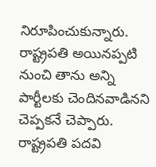నిరూపించుకున్నారు.
రాష్ట్రపతి అయినప్పటి నుంచి తాను అన్ని పార్టీలకు చెందినవాడినని చెప్పకనే చెప్పారు. రాష్ట్రపతి పదవి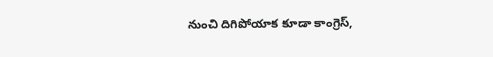నుంచి దిగిపోయాక కూడా కాంగ్రెస్,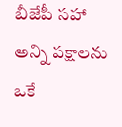బీజేపీ సహా అన్ని పక్షాలను ఒకే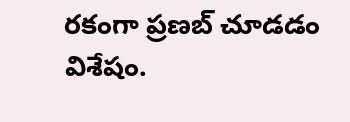రకంగా ప్రణబ్ చూడడం విశేషం.